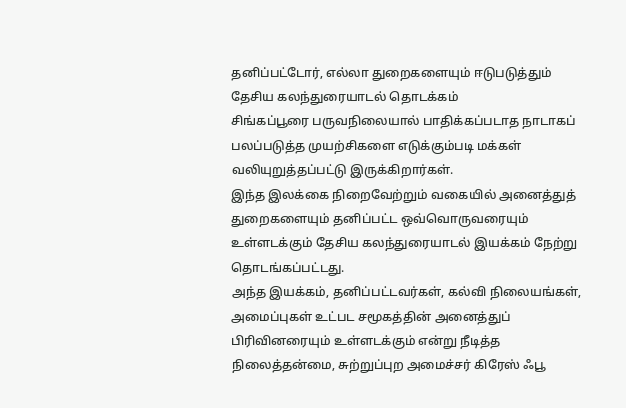தனிப்பட்டோர், எல்லா துறைகளையும் ஈடுபடுத்தும் தேசிய கலந்துரையாடல் தொடக்கம்
சிங்கப்பூரை பருவநிலையால் பாதிக்கப்படாத நாடாகப் பலப்படுத்த முயற்சிகளை எடுக்கும்படி மக்கள் வலியுறுத்தப்பட்டு இருக்கிறார்கள்.
இந்த இலக்கை நிறைவேற்றும் வகையில் அனைத்துத் துறைகளையும் தனிப்பட்ட ஒவ்வொருவரையும் உள்ளடக்கும் தேசிய கலந்துரையாடல் இயக்கம் நேற்று தொடங்கப்பட்டது.
அந்த இயக்கம், தனிப்பட்டவர்கள், கல்வி நிலையங்கள், அமைப்புகள் உட்பட சமூகத்தின் அனைத்துப் பிரிவினரையும் உள்ளடக்கும் என்று நீடித்த நிலைத்தன்மை, சுற்றுப்புற அமைச்சர் கிரேஸ் ஃபூ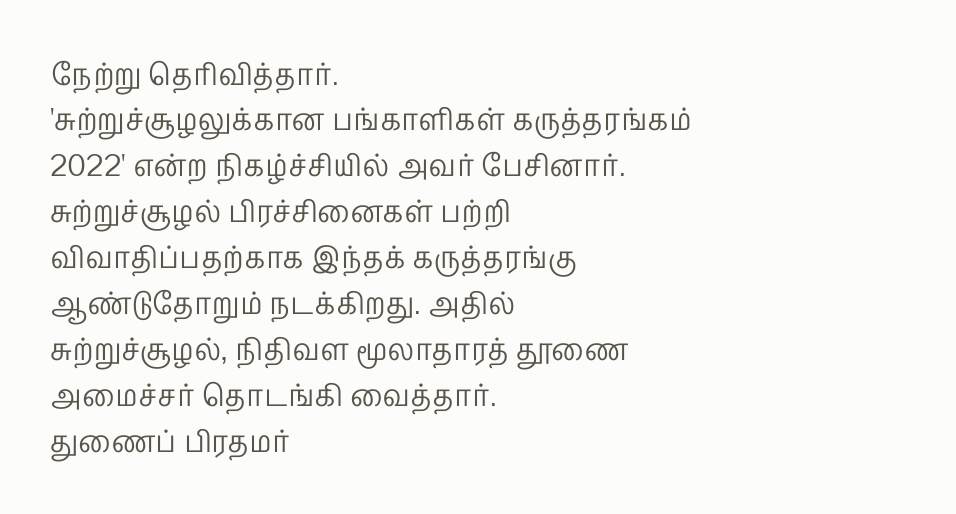நேற்று தெரிவித்தார்.
'சுற்றுச்சூழலுக்கான பங்காளிகள் கருத்தரங்கம் 2022' என்ற நிகழ்ச்சியில் அவர் பேசினார்.
சுற்றுச்சூழல் பிரச்சினைகள் பற்றி விவாதிப்பதற்காக இந்தக் கருத்தரங்கு ஆண்டுதோறும் நடக்கிறது. அதில் சுற்றுச்சூழல், நிதிவள மூலாதாரத் தூணை அமைச்சர் தொடங்கி வைத்தார்.
துணைப் பிரதமர்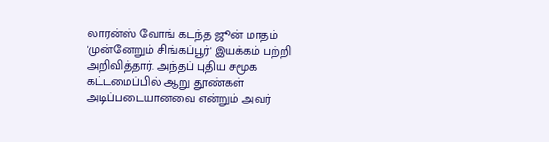லாரன்ஸ் வோங் கடந்த ஜூன் மாதம் 'முன்னேறும் சிங்கப்பூர்' இயக்கம் பற்றி அறிவித்தார். அந்தப் புதிய சமூக கட்டமைப்பில் ஆறு தூண்கள் அடிப்படையானவை என்றும் அவர்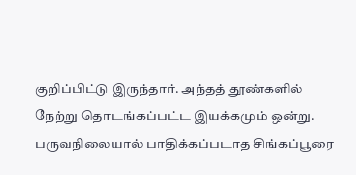குறிப்பிட்டு இருந்தார். அந்தத் தூண்களில் நேற்று தொடங்கப்பட்ட இயக்கமும் ஒன்று.
பருவநிலையால் பாதிக்கப்படாத சிங்கப்பூரை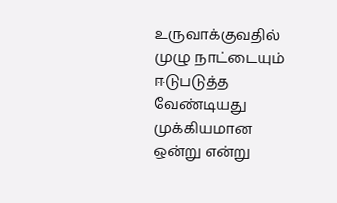உருவாக்குவதில் முழு நாட்டையும் ஈடுபடுத்த வேண்டியது முக்கியமான ஒன்று என்று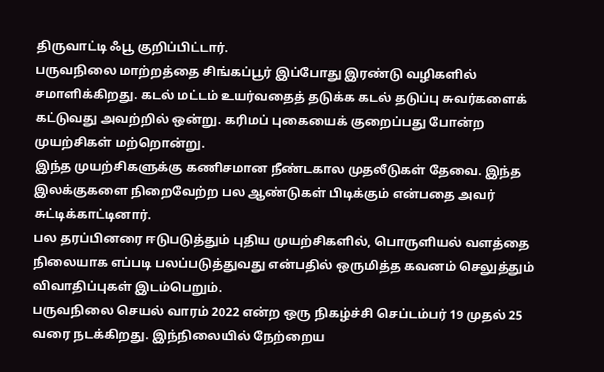திருவாட்டி ஃபூ குறிப்பிட்டார்.
பருவநிலை மாற்றத்தை சிங்கப்பூர் இப்போது இரண்டு வழிகளில் சமாளிக்கிறது. கடல் மட்டம் உயர்வதைத் தடுக்க கடல் தடுப்பு சுவர்களைக் கட்டுவது அவற்றில் ஒன்று. கரிமப் புகையைக் குறைப்பது போன்ற முயற்சிகள் மற்றொன்று.
இந்த முயற்சிகளுக்கு கணிசமான நீண்டகால முதலீடுகள் தேவை. இந்த இலக்குகளை நிறைவேற்ற பல ஆண்டுகள் பிடிக்கும் என்பதை அவர் சுட்டிக்காட்டினார்.
பல தரப்பினரை ஈடுபடுத்தும் புதிய முயற்சிகளில், பொருளியல் வளத்தை நிலையாக எப்படி பலப்படுத்துவது என்பதில் ஒருமித்த கவனம் செலுத்தும் விவாதிப்புகள் இடம்பெறும்.
பருவநிலை செயல் வாரம் 2022 என்ற ஒரு நிகழ்ச்சி செப்டம்பர் 19 முதல் 25 வரை நடக்கிறது. இந்நிலையில் நேற்றைய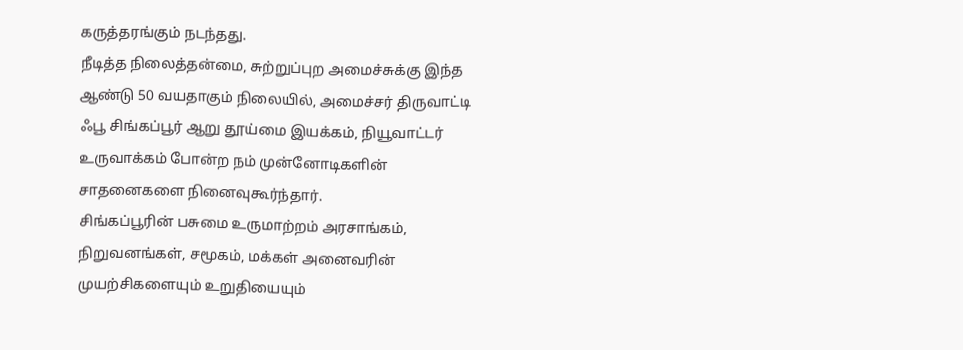கருத்தரங்கும் நடந்தது.
நீடித்த நிலைத்தன்மை, சுற்றுப்புற அமைச்சுக்கு இந்த ஆண்டு 50 வயதாகும் நிலையில், அமைச்சர் திருவாட்டி ஃபூ சிங்கப்பூர் ஆறு தூய்மை இயக்கம், நியூவாட்டர் உருவாக்கம் போன்ற நம் முன்னோடிகளின் சாதனைகளை நினைவுகூர்ந்தார்.
சிங்கப்பூரின் பசுமை உருமாற்றம் அரசாங்கம், நிறுவனங்கள், சமூகம், மக்கள் அனைவரின் முயற்சிகளையும் உறுதியையும்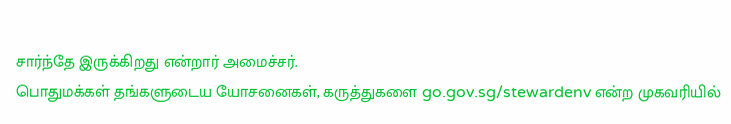சார்ந்தே இருக்கிறது என்றார் அமைச்சர்.
பொதுமக்கள் தங்களுடைய யோசனைகள், கருத்துகளை go.gov.sg/stewardenv என்ற முகவரியில்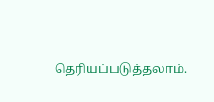தெரியப்படுத்தலாம்.